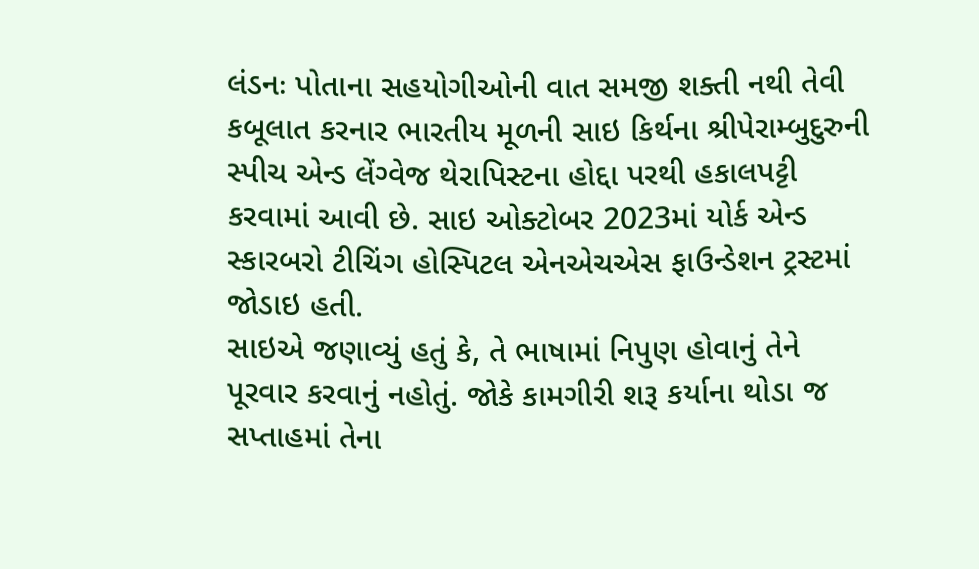લંડનઃ પોતાના સહયોગીઓની વાત સમજી શક્તી નથી તેવી કબૂલાત કરનાર ભારતીય મૂળની સાઇ કિર્થના શ્રીપેરામ્બુદુરુની સ્પીચ એન્ડ લેંગ્વેજ થેરાપિસ્ટના હોદ્દા પરથી હકાલપટ્ટી કરવામાં આવી છે. સાઇ ઓક્ટોબર 2023માં યોર્ક એન્ડ સ્કારબરો ટીચિંગ હોસ્પિટલ એનએચએસ ફાઉન્ડેશન ટ્રસ્ટમાં જોડાઇ હતી.
સાઇએ જણાવ્યું હતું કે, તે ભાષામાં નિપુણ હોવાનું તેને પૂરવાર કરવાનું નહોતું. જોકે કામગીરી શરૂ કર્યાના થોડા જ સપ્તાહમાં તેના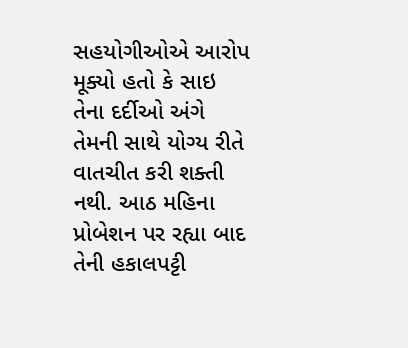સહયોગીઓએ આરોપ મૂક્યો હતો કે સાઇ તેના દર્દીઓ અંગે તેમની સાથે યોગ્ય રીતે વાતચીત કરી શક્તી નથી. આઠ મહિના પ્રોબેશન પર રહ્યા બાદ તેની હકાલપટ્ટી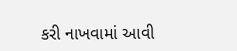કરી નાખવામાં આવી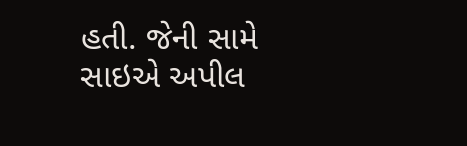હતી. જેની સામે સાઇએ અપીલ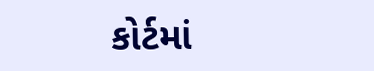કોર્ટમાં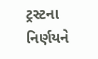ટ્રસ્ટના નિર્ણયને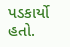પડકાર્યો હતો.